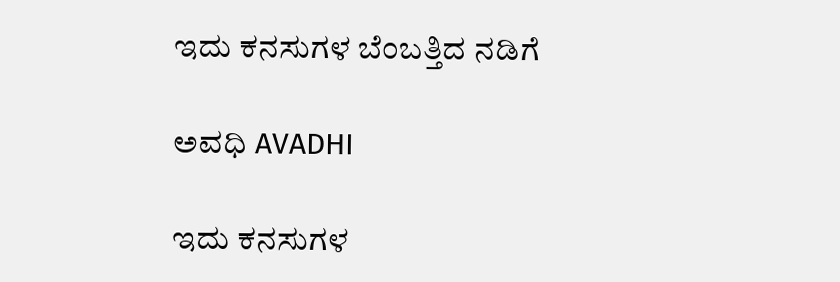ಇದು ಕನಸುಗಳ ಬೆಂಬತ್ತಿದ ನಡಿಗೆ‍

ಅವಧಿ AVADHI

ಇದು ಕನಸುಗಳ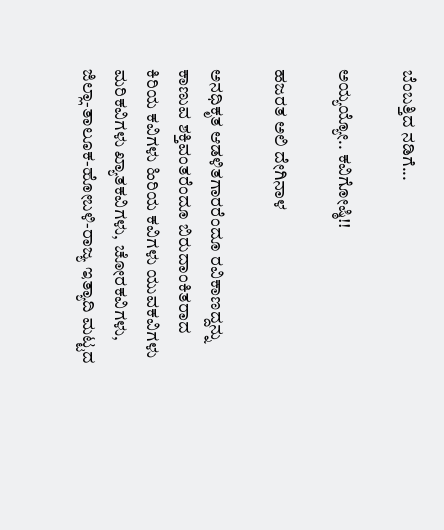ಬೆಂಬತ್ತಿದ ನಡಿಗೆ...

ಅಯ್ಯಯ್ಯೋ.. ಕವಿಗೋಷ್ಠಿ!!

ಹಜರತ ಅಲಿ ದೇಗಿನಾಳ

ಅನಧಿಕೃತ ಆಡಳಿತಗಾರರೆಂದೂ ರವಿಕಾಣದ್ದನ್ನು ಕಾಣುವ ಶಕ್ತಿವಂತರೆಂದೂ ಬಿರುದಾಂಕಿತರಾದ ಕಿರಿಯ ಕವಿಗಳು ಹಿರಿಯ ಕವಿಗಳು ಯುವಕವಿಗಳು ಮರಿಕವಿಗಳು ಖ್ಯಾತಕವಿಗಳು, ಚೋರಕವಿಗಳು, ಜಿಲ್ಲಾ-ತಾಲೂಕ-ಹೋಬಳಿ-ರಾಜ್ಯ ಇತ್ಯಾದಿ ಮಟ್ಟದ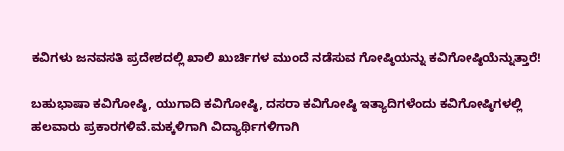ಕವಿಗಳು ಜನವಸತಿ ಪ್ರದೇಶದಲ್ಲಿ ಖಾಲಿ ಖುರ್ಚಿಗಳ ಮುಂದೆ ನಡೆಸುವ ಗೋಷ್ಠಿಯನ್ನು ಕವಿಗೋಷ್ಠಿಯೆನ್ನುತ್ತಾರೆ!

ಬಹುಭಾಷಾ ಕವಿಗೋಷ್ಠಿ, ಯುಗಾದಿ ಕವಿಗೋಷ್ಠಿ, ದಸರಾ ಕವಿಗೋಷ್ಠಿ ಇತ್ಯಾದಿಗಳೆಂದು ಕವಿಗೋಷ್ಠಿಗಳಲ್ಲಿ ಹಲವಾರು ಪ್ರಕಾರಗಳಿವೆ.ಮಕ್ಕಳಿಗಾಗಿ ವಿದ್ಯಾರ್ಥಿಗಳಿಗಾಗಿ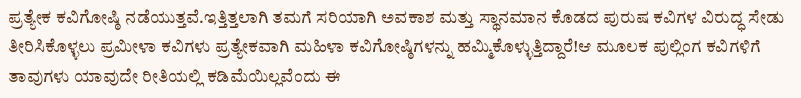ಪ್ರತ್ಯೇಕ ಕವಿಗೋಷ್ಠಿ ನಡೆಯುತ್ತವೆ.ಇತ್ತಿತ್ತಲಾಗಿ ತಮಗೆ ಸರಿಯಾಗಿ ಅವಕಾಶ ಮತ್ತು ಸ್ಥಾನಮಾನ ಕೊಡದ ಪುರುಷ ಕವಿಗಳ ವಿರುದ್ಧ ಸೇಡು ತೀರಿಸಿಕೊಳ್ಳಲು ಪ್ರಮೀಳಾ ಕವಿಗಳು ಪ್ರತ್ಯೇಕವಾಗಿ ಮಹಿಳಾ ಕವಿಗೋಷ್ಠಿಗಳನ್ನು ಹಮ್ಮಿಕೊಳ್ಳುತ್ತಿದ್ದಾರೆ!ಆ ಮೂಲಕ ಪುಲ್ಲಿಂಗ ಕವಿಗಳಿಗೆ ತಾವುಗಳು ಯಾವುದೇ ರೀತಿಯಲ್ಲಿ ಕಡಿಮೆಯಿಲ್ಲವೆಂದು ಈ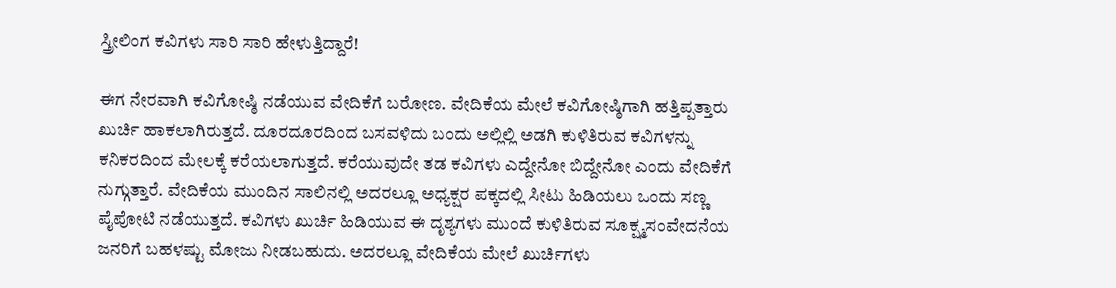ಸ್ತ್ರೀಲಿಂಗ ಕವಿಗಳು ಸಾರಿ ಸಾರಿ ಹೇಳುತ್ತಿದ್ದಾರೆ!

ಈಗ ನೇರವಾಗಿ ಕವಿಗೋಷ್ಠಿ ನಡೆಯುವ ವೇದಿಕೆಗೆ ಬರೋಣ. ವೇದಿಕೆಯ ಮೇಲೆ ಕವಿಗೋಷ್ಠಿಗಾಗಿ ಹತ್ತಿಪ್ಪತ್ತಾರು ಖುರ್ಚಿ ಹಾಕಲಾಗಿರುತ್ತದೆ. ದೂರದೂರದಿಂದ ಬಸವಳಿದು ಬಂದು ಅಲ್ಲಿಲ್ಲಿ ಅಡಗಿ ಕುಳಿತಿರುವ ಕವಿಗಳನ್ನು ಕನಿಕರದಿಂದ ಮೇಲಕ್ಕೆ ಕರೆಯಲಾಗುತ್ತದೆ. ಕರೆಯುವುದೇ ತಡ ಕವಿಗಳು ಎದ್ದೇನೋ ಬಿದ್ದೇನೋ ಎಂದು ವೇದಿಕೆಗೆ ನುಗ್ಗುತ್ತಾರೆ. ವೇದಿಕೆಯ ಮುಂದಿನ ಸಾಲಿನಲ್ಲಿ ಅದರಲ್ಲೂ ಅಧ್ಯಕ್ಷರ ಪಕ್ಕದಲ್ಲಿ ಸೀಟು ಹಿಡಿಯಲು ಒಂದು ಸಣ್ಣ ಪೈಪೋಟಿ ನಡೆಯುತ್ತದೆ. ಕವಿಗಳು ಖುರ್ಚಿ ಹಿಡಿಯುವ ಈ ದೃಶ್ಯಗಳು ಮುಂದೆ ಕುಳಿತಿರುವ ಸೂಕ್ಷ್ಮಸಂವೇದನೆಯ ಜನರಿಗೆ ಬಹಳಷ್ಟು ಮೋಜು ನೀಡಬಹುದು. ಅದರಲ್ಲೂ ವೇದಿಕೆಯ ಮೇಲೆ ಖುರ್ಚಿಗಳು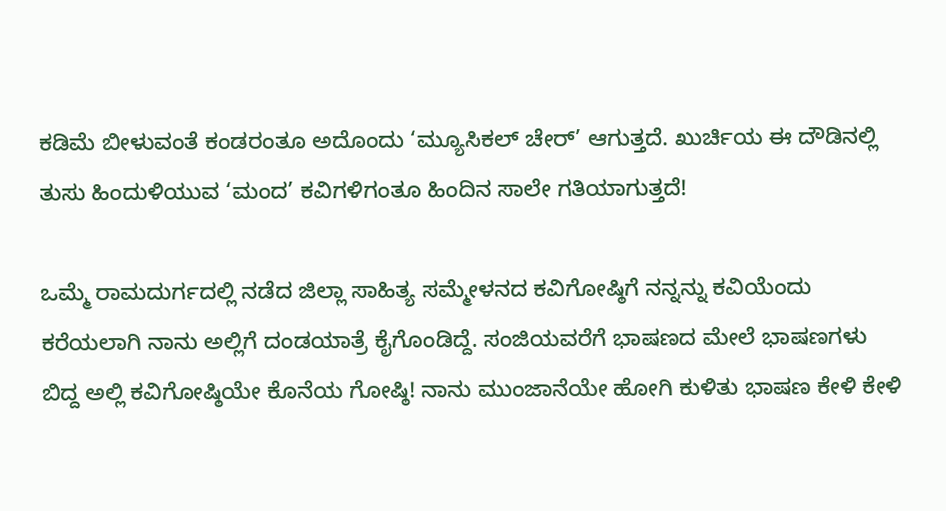ಕಡಿಮೆ ಬೀಳುವಂತೆ ಕಂಡರಂತೂ ಅದೊಂದು ‘ಮ್ಯೂಸಿಕಲ್ ಚೇರ್’ ಆಗುತ್ತದೆ. ಖುರ್ಚಿಯ ಈ ದೌಡಿನಲ್ಲಿ ತುಸು ಹಿಂದುಳಿಯುವ ‘ಮಂದ’ ಕವಿಗಳಿಗಂತೂ ಹಿಂದಿನ ಸಾಲೇ ಗತಿಯಾಗುತ್ತದೆ!

ಒಮ್ಮೆ ರಾಮದುರ್ಗದಲ್ಲಿ ನಡೆದ ಜಿಲ್ಲಾ ಸಾಹಿತ್ಯ ಸಮ್ಮೇಳನದ ಕವಿಗೋಷ್ಠಿಗೆ ನನ್ನನ್ನು ಕವಿಯೆಂದು ಕರೆಯಲಾಗಿ ನಾನು ಅಲ್ಲಿಗೆ ದಂಡಯಾತ್ರೆ ಕೈಗೊಂಡಿದ್ದೆ. ಸಂಜಿಯವರೆಗೆ ಭಾಷಣದ ಮೇಲೆ ಭಾಷಣಗಳು ಬಿದ್ದ ಅಲ್ಲಿ ಕವಿಗೋಷ್ಠಿಯೇ ಕೊನೆಯ ಗೋಷ್ಠಿ! ನಾನು ಮುಂಜಾನೆಯೇ ಹೋಗಿ ಕುಳಿತು ಭಾಷಣ ಕೇಳಿ ಕೇಳಿ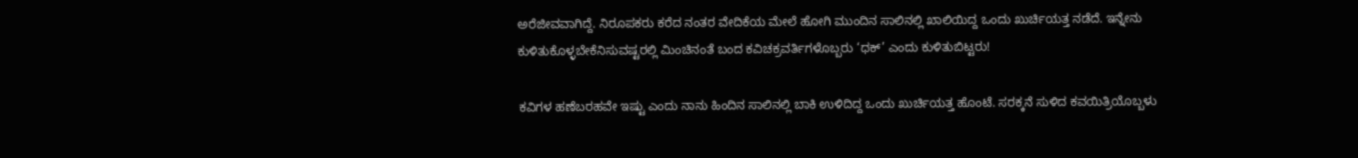ಅರೆಜೀವವಾಗಿದ್ದೆ. ನಿರೂಪಕರು ಕರೆದ ನಂತರ ವೇದಿಕೆಯ ಮೇಲೆ ಹೋಗಿ ಮುಂದಿನ ಸಾಲಿನಲ್ಲಿ ಖಾಲಿಯಿದ್ದ ಒಂದು ಖುರ್ಚಿಯತ್ತ ನಡೆದೆ. ಇನ್ನೇನು ಕುಳಿತುಕೊಳ್ಳಬೇಕೆನಿಸುವಷ್ಟರಲ್ಲಿ ಮಿಂಚಿನಂತೆ ಬಂದ ಕವಿಚಕ್ರವರ್ತಿಗಳೊಬ್ಬರು ‘ಧಕ್’ ಎಂದು ಕುಳಿತುಬಿಟ್ಟರು!

ಕವಿಗಳ ಹಣೆಬರಹವೇ ಇಷ್ಟು ಎಂದು ನಾನು ಹಿಂದಿನ ಸಾಲಿನಲ್ಲಿ ಬಾಕಿ ಉಳಿದಿದ್ದ ಒಂದು ಖುರ್ಚಿಯತ್ತ ಹೊಂಟೆ. ಸರಕ್ಕನೆ ಸುಳಿದ ಕವಯಿತ್ರಿಯೊಬ್ಬಳು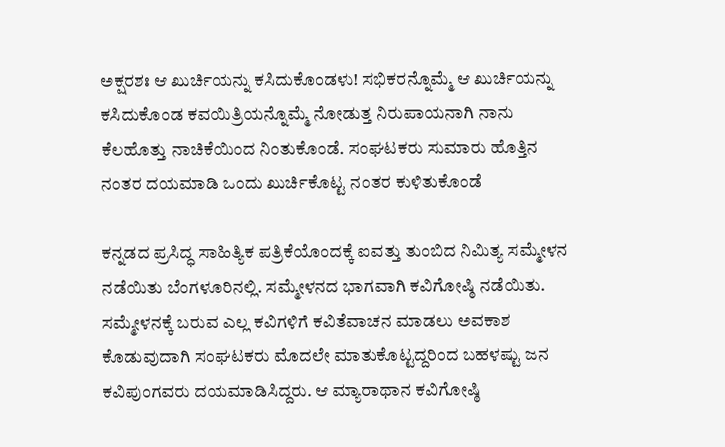ಅಕ್ಷರಶಃ ಆ ಖುರ್ಚಿಯನ್ನು ಕಸಿದುಕೊಂಡಳು! ಸಭಿಕರನ್ನೊಮ್ಮೆ ಆ ಖುರ್ಚಿಯನ್ನು ಕಸಿದುಕೊಂಡ ಕವಯಿತ್ರಿಯನ್ನೊಮ್ಮೆ ನೋಡುತ್ತ ನಿರುಪಾಯನಾಗಿ ನಾನು ಕೆಲಹೊತ್ತು ನಾಚಿಕೆಯಿಂದ ನಿಂತುಕೊಂಡೆ. ಸಂಘಟಕರು ಸುಮಾರು ಹೊತ್ತಿನ ನಂತರ ದಯಮಾಡಿ ಒಂದು ಖುರ್ಚಿಕೊಟ್ಟ ನಂತರ ಕುಳಿತುಕೊಂಡೆ

ಕನ್ನಡದ ಪ್ರಸಿದ್ಧ ಸಾಹಿತ್ಯಿಕ ಪತ್ರಿಕೆಯೊಂದಕ್ಕೆ ಐವತ್ತು ತುಂಬಿದ ನಿಮಿತ್ಯ ಸಮ್ಮೇಳನ ನಡೆಯಿತು ಬೆಂಗಳೂರಿನಲ್ಲಿ. ಸಮ್ಮೇಳನದ ಭಾಗವಾಗಿ ಕವಿಗೋಷ್ಠಿ ನಡೆಯಿತು. ಸಮ್ಮೇಳನಕ್ಕೆ ಬರುವ ಎಲ್ಲ ಕವಿಗಳಿಗೆ ಕವಿತೆವಾಚನ ಮಾಡಲು ಅವಕಾಶ ಕೊಡುವುದಾಗಿ ಸಂಘಟಕರು ಮೊದಲೇ ಮಾತುಕೊಟ್ಟದ್ದರಿಂದ ಬಹಳಷ್ಟು ಜನ ಕವಿಪುಂಗವರು ದಯಮಾಡಿಸಿದ್ದರು. ಆ ಮ್ಯಾರಾಥಾನ ಕವಿಗೋಷ್ಠಿ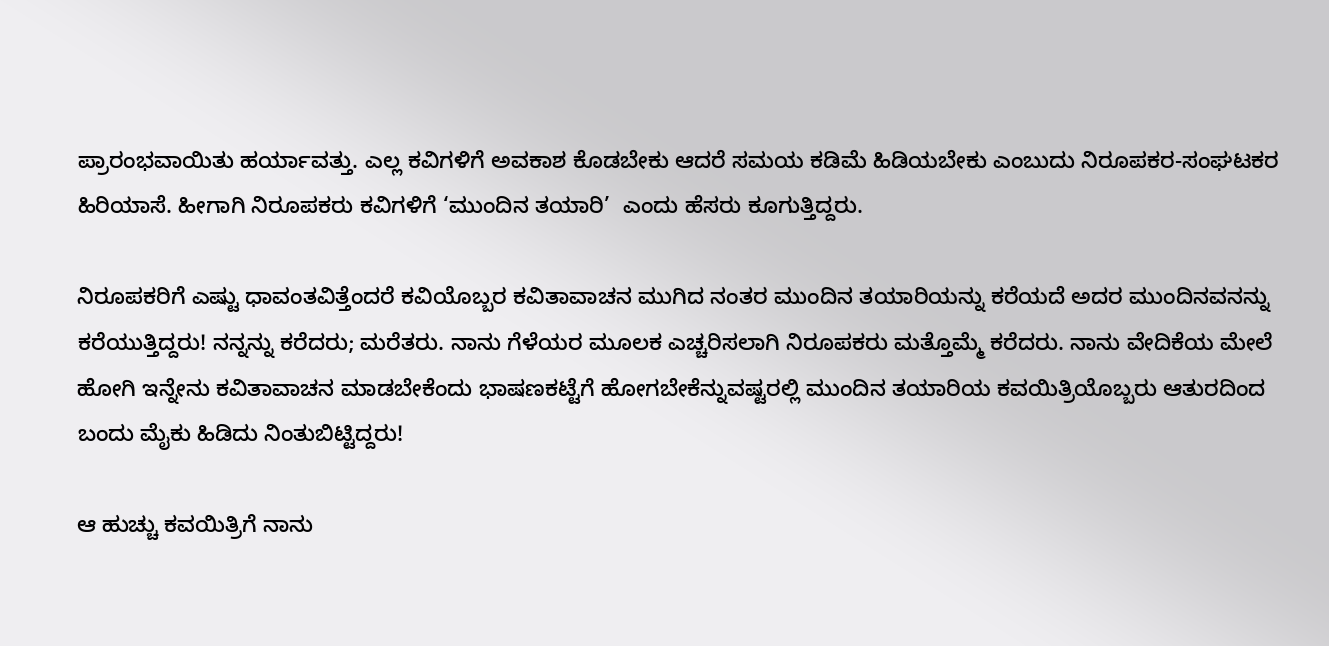ಪ್ರಾರಂಭವಾಯಿತು ಹರ್ಯಾವತ್ತು. ಎಲ್ಲ ಕವಿಗಳಿಗೆ ಅವಕಾಶ ಕೊಡಬೇಕು ಆದರೆ ಸಮಯ ಕಡಿಮೆ ಹಿಡಿಯಬೇಕು ಎಂಬುದು ನಿರೂಪಕರ-ಸಂಘಟಕರ ಹಿರಿಯಾಸೆ. ಹೀಗಾಗಿ ನಿರೂಪಕರು ಕವಿಗಳಿಗೆ ‘ಮುಂದಿನ ತಯಾರಿ’  ಎಂದು ಹೆಸರು ಕೂಗುತ್ತಿದ್ದರು.

ನಿರೂಪಕರಿಗೆ ಎಷ್ಟು ಧಾವಂತವಿತ್ತೆಂದರೆ ಕವಿಯೊಬ್ಬರ ಕವಿತಾವಾಚನ ಮುಗಿದ ನಂತರ ಮುಂದಿನ ತಯಾರಿಯನ್ನು ಕರೆಯದೆ ಅದರ ಮುಂದಿನವನನ್ನು ಕರೆಯುತ್ತಿದ್ದರು! ನನ್ನನ್ನು ಕರೆದರು; ಮರೆತರು. ನಾನು ಗೆಳೆಯರ ಮೂಲಕ ಎಚ್ಚರಿಸಲಾಗಿ ನಿರೂಪಕರು ಮತ್ತೊಮ್ಮೆ ಕರೆದರು. ನಾನು ವೇದಿಕೆಯ ಮೇಲೆ ಹೋಗಿ ಇನ್ನೇನು ಕವಿತಾವಾಚನ ಮಾಡಬೇಕೆಂದು ಭಾಷಣಕಟ್ಟೆಗೆ ಹೋಗಬೇಕೆನ್ನುವಷ್ಟರಲ್ಲಿ ಮುಂದಿನ ತಯಾರಿಯ ಕವಯಿತ್ರಿಯೊಬ್ಬರು ಆತುರದಿಂದ ಬಂದು ಮೈಕು ಹಿಡಿದು ನಿಂತುಬಿಟ್ಟಿದ್ದರು!

ಆ ಹುಚ್ಚು ಕವಯಿತ್ರಿಗೆ ನಾನು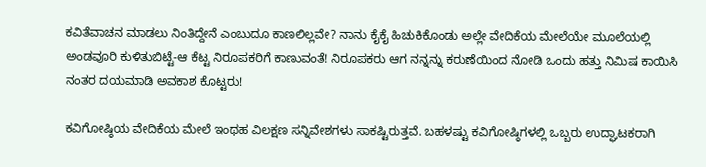ಕವಿತೆವಾಚನ ಮಾಡಲು ನಿಂತಿದ್ದೇನೆ ಎಂಬುದೂ ಕಾಣಲಿಲ್ಲವೇ? ನಾನು ಕೈಕೈ ಹಿಚುಕಿಕೊಂಡು ಅಲ್ಲೇ ವೇದಿಕೆಯ ಮೇಲೆಯೇ ಮೂಲೆಯಲ್ಲಿ ಅಂಡವೂರಿ ಕುಳಿತುಬಿಟ್ಟೆ-ಆ ಕೆಟ್ಟ ನಿರೂಪಕರಿಗೆ ಕಾಣುವಂತೆ! ನಿರೂಪಕರು ಆಗ ನನ್ನನ್ನು ಕರುಣೆಯಿಂದ ನೋಡಿ ಒಂದು ಹತ್ತು ನಿಮಿಷ ಕಾಯಿಸಿ ನಂತರ ದಯಮಾಡಿ ಅವಕಾಶ ಕೊಟ್ಟರು!

ಕವಿಗೋಷ್ಠಿಯ ವೇದಿಕೆಯ ಮೇಲೆ ಇಂಥಹ ವಿಲಕ್ಷಣ ಸನ್ನಿವೇಶಗಳು ಸಾಕಷ್ಟಿರುತ್ತವೆ. ಬಹಳಷ್ಟು ಕವಿಗೋಷ್ಠಿಗಳಲ್ಲಿ ಒಬ್ಬರು ಉದ್ಘಾಟಕರಾಗಿ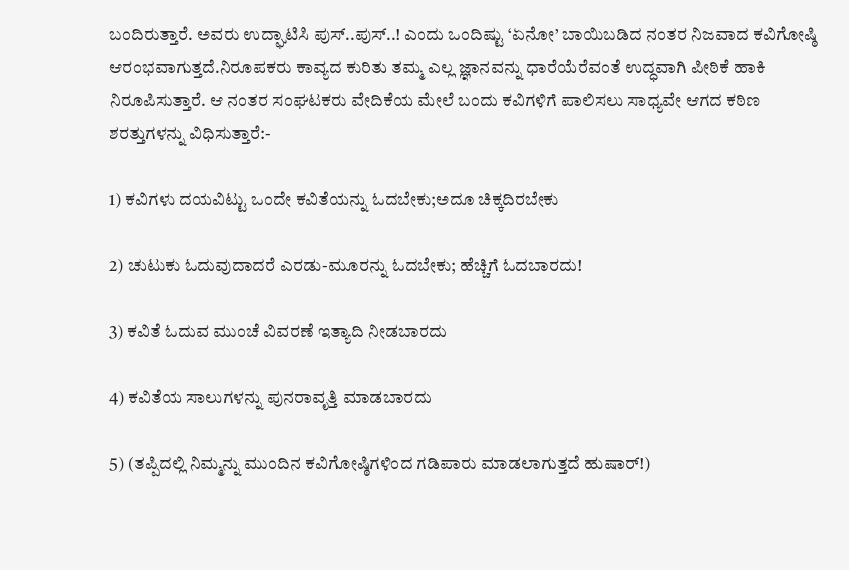ಬಂದಿರುತ್ತಾರೆ. ಅವರು ಉದ್ಘಾಟಿಸಿ ಪುಸ್..ಪುಸ್..! ಎಂದು ಒಂದಿಷ್ಟು ‘ಏನೋ’ ಬಾಯಿಬಡಿದ ನಂತರ ನಿಜವಾದ ಕವಿಗೋಷ್ಠಿ ಆರಂಭವಾಗುತ್ತದೆ.ನಿರೂಪಕರು ಕಾವ್ಯದ ಕುರಿತು ತಮ್ಮ ಎಲ್ಲ ಜ್ಞಾನವನ್ನು ಧಾರೆಯೆರೆವಂತೆ ಉದ್ಧವಾಗಿ ಪೀಠಿಕೆ ಹಾಕಿ ನಿರೂಪಿಸುತ್ತಾರೆ. ಆ ನಂತರ ಸಂಘಟಕರು ವೇದಿಕೆಯ ಮೇಲೆ ಬಂದು ಕವಿಗಳಿಗೆ ಪಾಲಿಸಲು ಸಾಧ್ಯವೇ ಆಗದ ಕಠಿಣ ಶರತ್ತುಗಳನ್ನು ವಿಧಿಸುತ್ತಾರೆ:-

1) ಕವಿಗಳು ದಯವಿಟ್ಟು ಒಂದೇ ಕವಿತೆಯನ್ನು ಓದಬೇಕು;ಅದೂ ಚಿಕ್ಕದಿರಬೇಕು

2) ಚುಟುಕು ಓದುವುದಾದರೆ ಎರಡು-ಮೂರನ್ನು ಓದಬೇಕು; ಹೆಚ್ಚಿಗೆ ಓದಬಾರದು!

3) ಕವಿತೆ ಓದುವ ಮುಂಚೆ ವಿವರಣೆ ಇತ್ಯಾದಿ ನೀಡಬಾರದು

4) ಕವಿತೆಯ ಸಾಲುಗಳನ್ನು ಪುನರಾವೃತ್ತಿ ಮಾಡಬಾರದು

5) (ತಪ್ಪಿದಲ್ಲಿ ನಿಮ್ಮನ್ನು ಮುಂದಿನ ಕವಿಗೋಷ್ಠಿಗಳಿಂದ ಗಡಿಪಾರು ಮಾಡಲಾಗುತ್ತದೆ ಹುಷಾರ್!)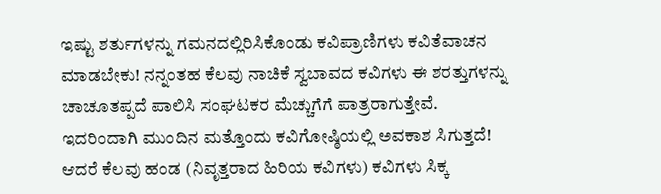ಇಷ್ಟು ಶರ್ತುಗಳನ್ನು ಗಮನದಲ್ಲಿರಿಸಿಕೊಂಡು ಕವಿಪ್ರಾಣಿಗಳು ಕವಿತೆವಾಚನ ಮಾಡಬೇಕು! ನನ್ನಂತಹ ಕೆಲವು ನಾಚಿಕೆ ಸ್ವಬಾವದ ಕವಿಗಳು ಈ ಶರತ್ತುಗಳನ್ನು ಚಾಚೂತಪ್ಪದೆ ಪಾಲಿಸಿ ಸಂಘಟಕರ ಮೆಚ್ಚುಗೆಗೆ ಪಾತ್ರರಾಗುತ್ತೇವೆ. ಇದರಿಂದಾಗಿ ಮುಂದಿನ ಮತ್ತೊಂದು ಕವಿಗೋಷ್ಠಿಯಲ್ಲಿ ಅವಕಾಶ ಸಿಗುತ್ತದೆ! ಆದರೆ ಕೆಲವು ಹಂಡ (ನಿವೃತ್ತರಾದ ಹಿರಿಯ ಕವಿಗಳು) ಕವಿಗಳು ಸಿಕ್ಕ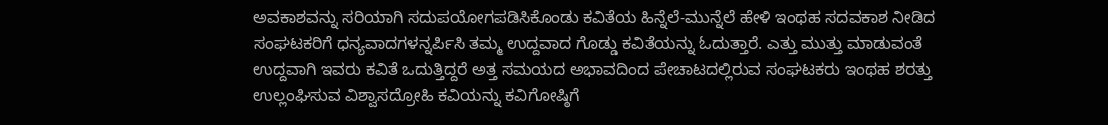ಅವಕಾಶವನ್ನು ಸರಿಯಾಗಿ ಸದುಪಯೋಗಪಡಿಸಿಕೊಂಡು ಕವಿತೆಯ ಹಿನ್ನೆಲೆ-ಮುನ್ನೆಲೆ ಹೇಳಿ ಇಂಥಹ ಸದವಕಾಶ ನೀಡಿದ ಸಂಘಟಕರಿಗೆ ಧನ್ಯವಾದಗಳನ್ನರ್ಪಿಸಿ ತಮ್ಮ ಉದ್ದವಾದ ಗೊಡ್ಡು ಕವಿತೆಯನ್ನು ಓದುತ್ತಾರೆ. ಎತ್ತು ಮುತ್ತು ಮಾಡುವಂತೆ ಉದ್ದವಾಗಿ ಇವರು ಕವಿತೆ ಒದುತ್ತಿದ್ದರೆ ಅತ್ತ ಸಮಯದ ಅಭಾವದಿಂದ ಪೇಚಾಟದಲ್ಲಿರುವ ಸಂಘಟಕರು ಇಂಥಹ ಶರತ್ತು ಉಲ್ಲಂಘಿಸುವ ವಿಶ್ವಾಸದ್ರೋಹಿ ಕವಿಯನ್ನು ಕವಿಗೋಷ್ಠಿಗೆ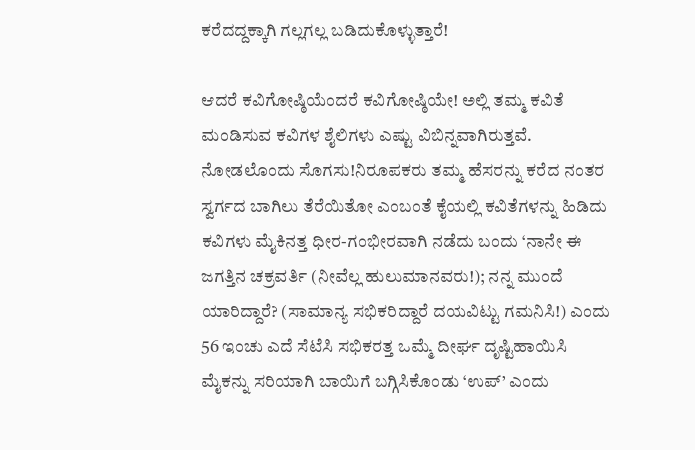ಕರೆದದ್ದಕ್ಕಾಗಿ ಗಲ್ಲಗಲ್ಲ ಬಡಿದುಕೊಳ್ಳುತ್ತಾರೆ!

ಆದರೆ ಕವಿಗೋಷ್ಠಿಯೆಂದರೆ ಕವಿಗೋಷ್ಠಿಯೇ! ಅಲ್ಲಿ ತಮ್ಮ ಕವಿತೆ ಮಂಡಿಸುವ ಕವಿಗಳ ಶೈಲಿಗಳು ಎಷ್ಟು ವಿಬಿನ್ನವಾಗಿರುತ್ತವೆ. ನೋಡಲೊಂದು ಸೊಗಸು!ನಿರೂಪಕರು ತಮ್ಮ ಹೆಸರನ್ನು ಕರೆದ ನಂತರ ಸ್ವರ್ಗದ ಬಾಗಿಲು ತೆರೆಯಿತೋ ಎಂಬಂತೆ ಕೈಯಲ್ಲಿ ಕವಿತೆಗಳನ್ನು ಹಿಡಿದು ಕವಿಗಳು ಮೈಕಿನತ್ತ ಧೀರ-ಗಂಭೀರವಾಗಿ ನಡೆದು ಬಂದು ‘ನಾನೇ ಈ ಜಗತ್ತಿನ ಚಕ್ರವರ್ತಿ (ನೀವೆಲ್ಲ ಹುಲುಮಾನವರು!); ನನ್ನ ಮುಂದೆ ಯಾರಿದ್ದಾರೆ? (ಸಾಮಾನ್ಯ ಸಭಿಕರಿದ್ದಾರೆ ದಯವಿಟ್ಟು ಗಮನಿಸಿ!) ಎಂದು 56 ಇಂಚು ಎದೆ ಸೆಟೆಸಿ ಸಭಿಕರತ್ತ ಒಮ್ಮೆ ದೀರ್ಘ ದೃಷ್ಟಿಹಾಯಿಸಿ ಮೈಕನ್ನು ಸರಿಯಾಗಿ ಬಾಯಿಗೆ ಬಗ್ಗಿಸಿಕೊಂಡು ‘ಉಪ್’ ಎಂದು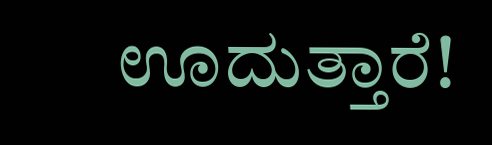ಊದುತ್ತಾರೆ!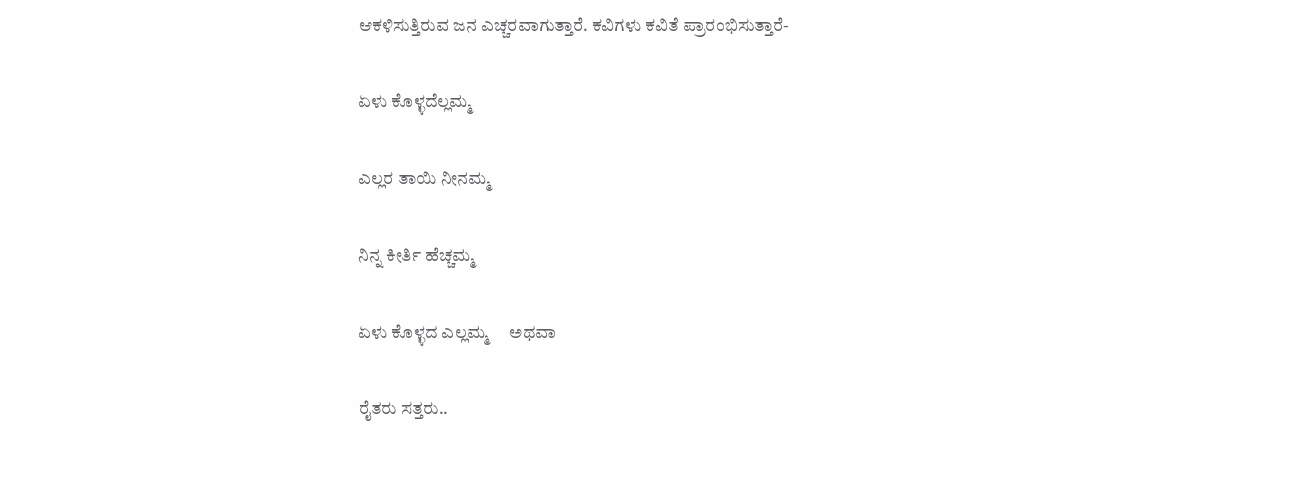ಆಕಳಿಸುತ್ತಿರುವ ಜನ ಎಚ್ಚರವಾಗುತ್ತಾರೆ. ಕವಿಗಳು ಕವಿತೆ ಪ್ರಾರಂಭಿಸುತ್ತಾರೆ-

ಏಳು ಕೊಳ್ಳದೆಲ್ಲಮ್ಮ

ಎಲ್ಲರ ತಾಯಿ ನೀನಮ್ಮ

ನಿನ್ನ ಕೀರ್ತಿ ಹೆಚ್ಚಮ್ಮ

ಏಳು ಕೊಳ್ಳದ ಎಲ್ಲಮ್ಮ     ಅಥವಾ

ರೈತರು ಸತ್ತರು..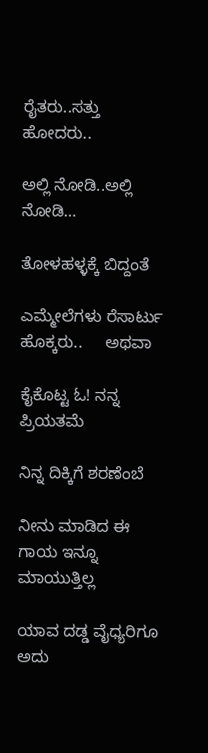ರೈತರು..ಸತ್ತು ಹೋದರು..

ಅಲ್ಲಿ ನೋಡಿ..ಅಲ್ಲಿ ನೋಡಿ…

ತೋಳಹಳ್ಳಕ್ಕೆ ಬಿದ್ದಂತೆ

ಎಮ್ಮೇಲೆಗಳು ರೆಸಾರ್ಟು ಹೊಕ್ಕರು..     ಅಥವಾ

ಕೈಕೊಟ್ಟ ಓ! ನನ್ನ ಪ್ರಿಯತಮೆ

ನಿನ್ನ ದಿಕ್ಕಿಗೆ ಶರಣೆಂಬೆ

ನೀನು ಮಾಡಿದ ಈ ಗಾಯ ಇನ್ನೂ ಮಾಯುತ್ತಿಲ್ಲ

ಯಾವ ದಡ್ಡ ವೈಧ್ಯರಿಗೂ ಅದು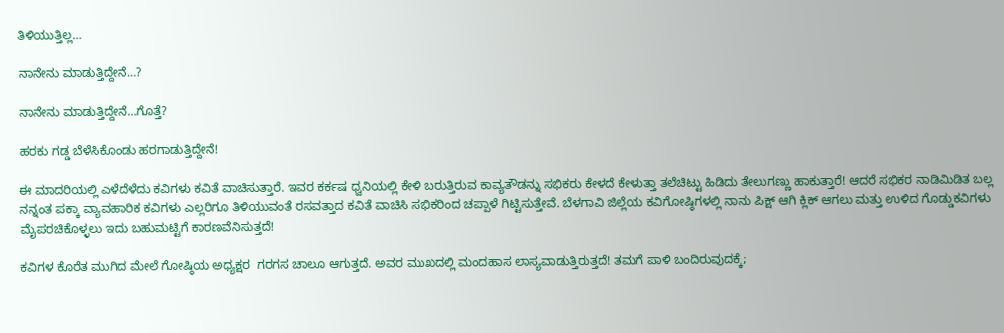ತಿಳಿಯುತ್ತಿಲ್ಲ…

ನಾನೇನು ಮಾಡುತ್ತಿದ್ದೇನೆ…?

ನಾನೇನು ಮಾಡುತ್ತಿದ್ದೇನೆ…ಗೊತ್ತೆ?

ಹರಕು ಗಡ್ಡ ಬೆಳೆಸಿಕೊಂಡು ಹರಗಾಡುತ್ತಿದ್ದೇನೆ!

ಈ ಮಾದರಿಯಲ್ಲಿ ಎಳೆದೆಳೆದು ಕವಿಗಳು ಕವಿತೆ ವಾಚಿಸುತ್ತಾರೆ. ಇವರ ಕರ್ಕಷ ಧ್ವನಿಯಲ್ಲಿ ಕೇಳಿ ಬರುತ್ತಿರುವ ಕಾವ್ಯತೌಡನ್ನು ಸಭಿಕರು ಕೇಳದೆ ಕೇಳುತ್ತಾ ತಲೆಚಿಟ್ಟು ಹಿಡಿದು ತೇಲುಗಣ್ಣು ಹಾಕುತ್ತಾರೆ! ಆದರೆ ಸಭಿಕರ ನಾಡಿಮಿಡಿತ ಬಲ್ಲ ನನ್ನಂತ ಪಕ್ಕಾ ವ್ಯಾವಹಾರಿಕ ಕವಿಗಳು ಎಲ್ಲರಿಗೂ ತಿಳಿಯುವಂತೆ ರಸವತ್ತಾದ ಕವಿತೆ ವಾಚಿಸಿ ಸಭಿಕರಿಂದ ಚಪ್ಪಾಳೆ ಗಿಟ್ಟಿಸುತ್ತೇವೆ. ಬೆಳಗಾವಿ ಜಿಲ್ಲೆಯ ಕವಿಗೋಷ್ಠಿಗಳಲ್ಲಿ ನಾನು ಪಿಕ್ಷ್ ಆಗಿ ಕ್ಲಿಕ್ ಆಗಲು ಮತ್ತು ಉಳಿದ ಗೊಡ್ಡುಕವಿಗಳು ಮೈಪರಚಿಕೊಳ್ಳಲು ಇದು ಬಹುಮಟ್ಟಿಗೆ ಕಾರಣವೆನಿಸುತ್ತದೆ!

ಕವಿಗಳ ಕೊರೆತ ಮುಗಿದ ಮೇಲೆ ಗೋಷ್ಠಿಯ ಅಧ್ಯಕ್ಷರ  ಗರಗಸ ಚಾಲೂ ಆಗುತ್ತದೆ. ಅವರ ಮುಖದಲ್ಲಿ ಮಂದಹಾಸ ಲಾಸ್ಯವಾಡುತ್ತಿರುತ್ತದೆ! ತಮಗೆ ಪಾಳಿ ಬಂದಿರುವುದಕ್ಕೆ;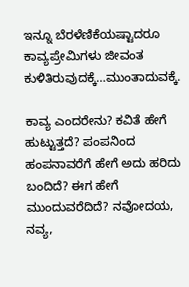ಇನ್ನೂ ಬೆರಳೆಣಿಕೆಯಷ್ಟಾದರೂ ಕಾವ್ಯಪ್ರೇಮಿಗಳು ಜೀವಂತ ಕುಳಿತಿರುವುದಕ್ಕೆ…ಮುಂತಾದುವಕ್ಕೆ.

ಕಾವ್ಯ ಎಂದರೇನು? ಕವಿತೆ ಹೇಗೆ ಹುಟ್ಟುತ್ತದೆ? ಪಂಪನಿಂದ ಹಂಪನಾವರೆಗೆ ಹೇಗೆ ಅದು ಹರಿದು ಬಂದಿದೆ? ಈಗ ಹೇಗೆ ಮುಂದುವರೆದಿದೆ? ನವೋದಯ, ನವ್ಯ,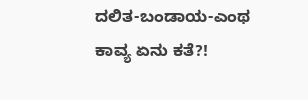ದಲಿತ-ಬಂಡಾಯ-ಎಂಥ ಕಾವ್ಯ ಏನು ಕತೆ?!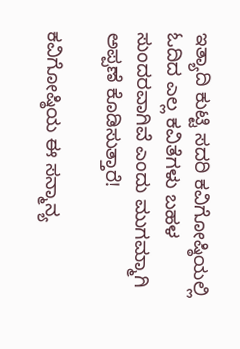ಇತ್ಯಾದಿ ಕುಟ್ಟಿ ಸದರಿ ಕವಿಗೋಷ್ಠಿಯಲ್ಲಿ ಓದಿದ ಎಲ್ಲ ಕವಿತೆಗಳು ಬಹಳ ಸುಂದರವಾಗಿವೆ ಎಂದು ಮುಗಮ್ಮಾಗಿ ಅಪ್ಪಣೆ ಕೊಡಿಸುತ್ತಾರೆ!

ಕವಿಗೋಷ್ಠಿಯ ಈ ಸನ್ಮಾನ್ಯ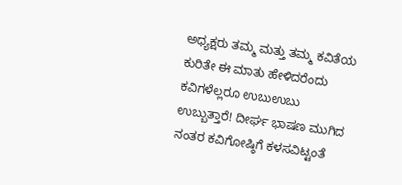ಅಧ್ಯಕ್ಷರು ತಮ್ಮ ಮತ್ತು ತಮ್ಮ ಕವಿತೆಯ ಕುರಿತೇ ಈ ಮಾತು ಹೇಳಿದರೆಂದು ಕವಿಗಳೆಲ್ಲರೂ ಉಬುಉಬು ಉಬ್ಬುತ್ತಾರೆ! ದೀರ್ಘ ಭಾಷಣ ಮುಗಿದ ನಂತರ ಕವಿಗೋಷ್ಠಿಗೆ ಕಳಸವಿಟ್ಟಂತೆ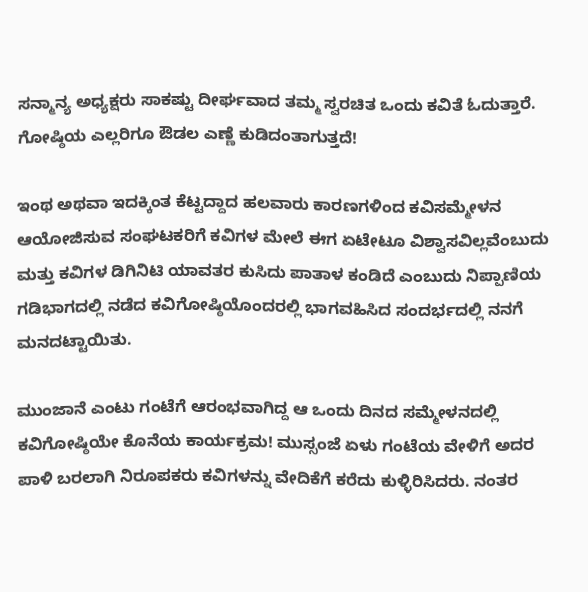ಸನ್ಮಾನ್ಯ ಅಧ್ಯಕ್ಷರು ಸಾಕಷ್ಟು ದೀರ್ಘವಾದ ತಮ್ಮ ಸ್ವರಚಿತ ಒಂದು ಕವಿತೆ ಓದುತ್ತಾರೆ. ಗೋಷ್ಠಿಯ ಎಲ್ಲರಿಗೂ ಔಡಲ ಎಣ್ಣೆ ಕುಡಿದಂತಾಗುತ್ತದೆ!

ಇಂಥ ಅಥವಾ ಇದಕ್ಕಿಂತ ಕೆಟ್ಟದ್ದಾದ ಹಲವಾರು ಕಾರಣಗಳಿಂದ ಕವಿಸಮ್ಮೇಳನ ಆಯೋಜಿಸುವ ಸಂಘಟಕರಿಗೆ ಕವಿಗಳ ಮೇಲೆ ಈಗ ಏಟೇಟೂ ವಿಶ್ವಾಸವಿಲ್ಲವೆಂಬುದು ಮತ್ತು ಕವಿಗಳ ಡಿಗಿನಿಟಿ ಯಾವತರ ಕುಸಿದು ಪಾತಾಳ ಕಂಡಿದೆ ಎಂಬುದು ನಿಪ್ಪಾಣಿಯ ಗಡಿಭಾಗದಲ್ಲಿ ನಡೆದ ಕವಿಗೋಷ್ಠಿಯೊಂದರಲ್ಲಿ ಭಾಗವಹಿಸಿದ ಸಂದರ್ಭದಲ್ಲಿ ನನಗೆ ಮನದಟ್ಟಾಯಿತು.

ಮುಂಜಾನೆ ಎಂಟು ಗಂಟೆಗೆ ಆರಂಭವಾಗಿದ್ದ ಆ ಒಂದು ದಿನದ ಸಮ್ಮೇಳನದಲ್ಲಿ ಕವಿಗೋಷ್ಠಿಯೇ ಕೊನೆಯ ಕಾರ್ಯಕ್ರಮ! ಮುಸ್ಸಂಜೆ ಏಳು ಗಂಟೆಯ ವೇಳಿಗೆ ಅದರ ಪಾಳಿ ಬರಲಾಗಿ ನಿರೂಪಕರು ಕವಿಗಳನ್ನು ವೇದಿಕೆಗೆ ಕರೆದು ಕುಳ್ಳಿರಿಸಿದರು. ನಂತರ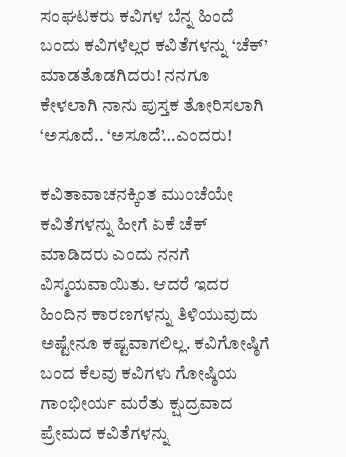ಸಂಘಟಕರು ಕವಿಗಳ ಬೆನ್ನ ಹಿಂದೆ ಬಂದು ಕವಿಗಳೆಲ್ಲರ ಕವಿತೆಗಳನ್ನು ‘ಚೆಕ್’ ಮಾಡತೊಡಗಿದರು! ನನಗೂ ಕೇಳಲಾಗಿ ನಾನು ಪುಸ್ತಕ ತೋರಿಸಲಾಗಿ ‘ಅಸೂದೆ.. ‘ಅಸೂದೆ’…ಎಂದರು!

ಕವಿತಾವಾಚನಕ್ಕಿಂತ ಮುಂಚೆಯೇ ಕವಿತೆಗಳನ್ನು ಹೀಗೆ ಏಕೆ ಚೆಕ್ ಮಾಡಿದರು ಎಂದು ನನಗೆ ವಿಸ್ಮಯವಾಯಿತು. ಆದರೆ ಇದರ ಹಿಂದಿನ ಕಾರಣಗಳನ್ನು ತಿಳಿಯುವುದು ಅಷ್ಟೇನೂ ಕಷ್ಟವಾಗಲಿಲ್ಲ. ಕವಿಗೋಷ್ಠಿಗೆ ಬಂದ ಕೆಲವು ಕವಿಗಳು ಗೋಷ್ಠಿಯ ಗಾಂಭೀರ್ಯ ಮರೆತು ಕ್ಷುದ್ರವಾದ ಪ್ರೇಮದ ಕವಿತೆಗಳನ್ನು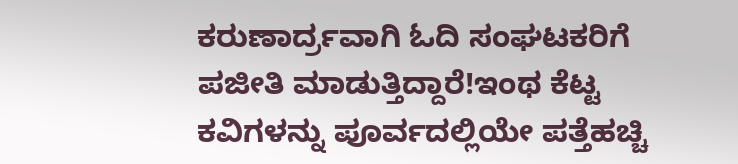ಕರುಣಾರ್ದ್ರವಾಗಿ ಓದಿ ಸಂಘಟಕರಿಗೆ ಪಜೀತಿ ಮಾಡುತ್ತಿದ್ದಾರೆ!ಇಂಥ ಕೆಟ್ಟ ಕವಿಗಳನ್ನು ಪೂರ್ವದಲ್ಲಿಯೇ ಪತ್ತೆಹಚ್ಚಿ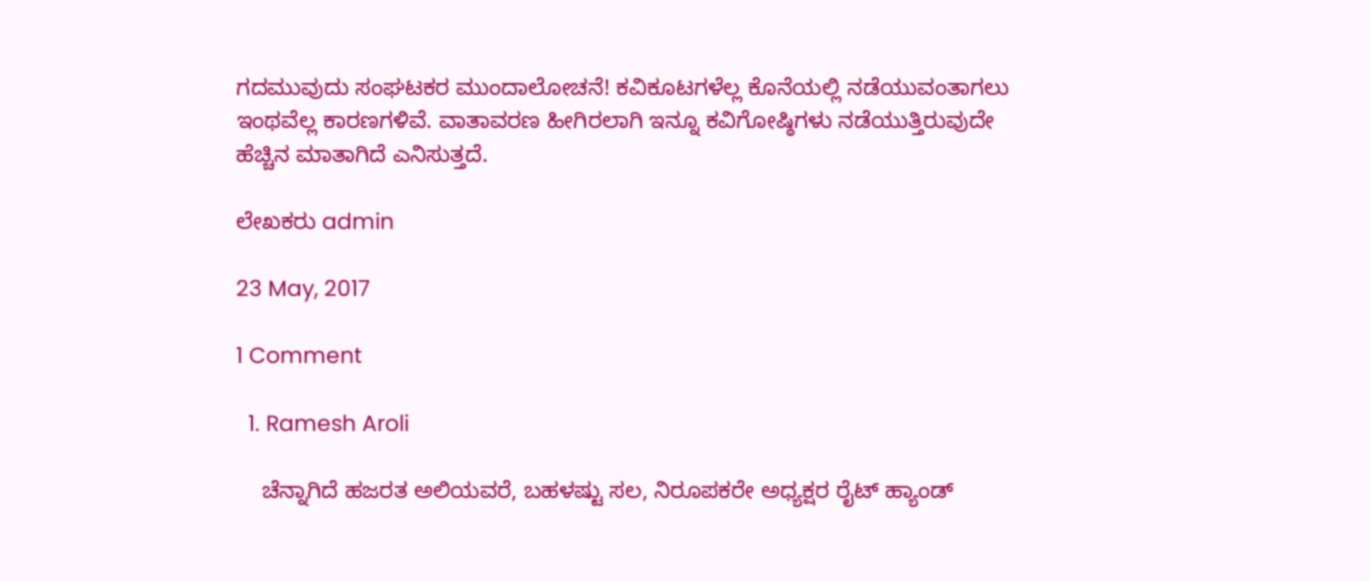ಗದಮುವುದು ಸಂಘಟಕರ ಮುಂದಾಲೋಚನೆ! ಕವಿಕೂಟಗಳೆಲ್ಲ ಕೊನೆಯಲ್ಲಿ ನಡೆಯುವಂತಾಗಲು ಇಂಥವೆಲ್ಲ ಕಾರಣಗಳಿವೆ. ವಾತಾವರಣ ಹೀಗಿರಲಾಗಿ ಇನ್ನೂ ಕವಿಗೋಷ್ಠಿಗಳು ನಡೆಯುತ್ತಿರುವುದೇ ಹೆಚ್ಚಿನ ಮಾತಾಗಿದೆ ಎನಿಸುತ್ತದೆ.

ಲೇಖಕರು admin

23 May, 2017

1 Comment

  1. Ramesh Aroli

    ಚೆನ್ನಾಗಿದೆ ಹಜರತ ಅಲಿಯವರೆ, ಬಹಳಷ್ಟು ಸಲ, ನಿರೂಪಕರೇ ಅಧ್ಯಕ್ಷರ ರೈಟ್ ಹ್ಯಾಂಡ್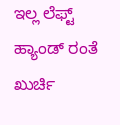ಇಲ್ಲ ಲೆಫ್ಟ್ ಹ್ಯಾಂಡ್ ರಂತೆ ಖುರ್ಚಿ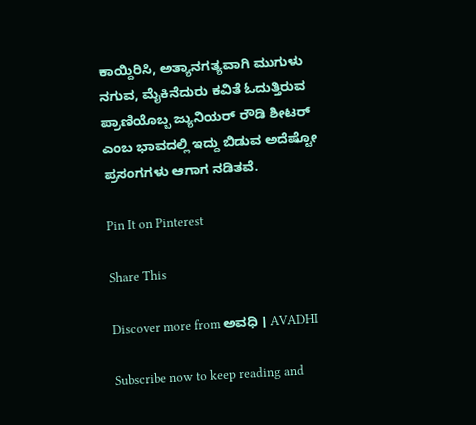ಕಾಯ್ದಿರಿಸಿ, ಅತ್ಯಾನಗತ್ಯವಾಗಿ ಮುಗುಳು ನಗುವ, ಮೈಕಿನೆದುರು ಕವಿತೆ ಓದುತ್ತಿರುವ ಪ್ರಾಣಿಯೊಬ್ಬ ಜ್ಯುನಿಯರ್ ರೌಡಿ ಶೀಟರ್ ಎಂಬ ಭಾವದಲ್ಲಿ ಇದ್ದು ಬಿಡುವ ಅದೆಷ್ಟೋ ಪ್ರಸಂಗಗಳು ಆಗಾಗ ನಡಿತವೆ.

Pin It on Pinterest

Share This

Discover more from ಅವಧಿ । AVADHI

Subscribe now to keep reading and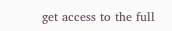get access to the full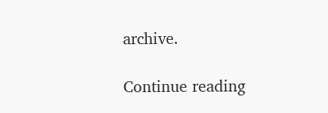archive.

Continue reading